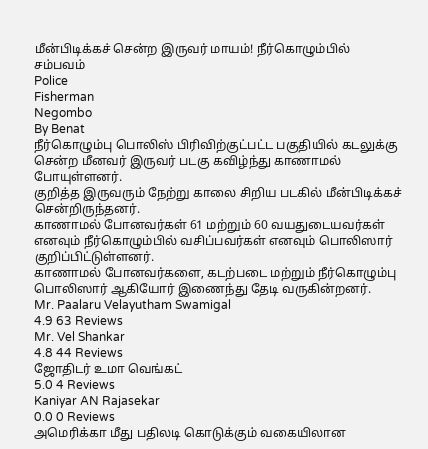மீன்பிடிக்கச் சென்ற இருவர் மாயம்! நீர்கொழும்பில் சம்பவம்
Police
Fisherman
Negombo
By Benat
நீர்கொழும்பு பொலிஸ் பிரிவிற்குட்பட்ட பகுதியில் கடலுக்கு சென்ற மீனவர் இருவர் படகு கவிழ்ந்து காணாமல் போயுள்ளனர்.
குறித்த இருவரும் நேற்று காலை சிறிய படகில் மீன்பிடிக்கச் சென்றிருந்தனர்.
காணாமல் போனவர்கள் 61 மற்றும் 60 வயதுடையவர்கள் எனவும் நீர்கொழும்பில் வசிப்பவர்கள் எனவும் பொலிஸார் குறிப்பிட்டுள்ளனர்.
காணாமல் போனவர்களை, கடற்படை மற்றும் நீர்கொழும்பு பொலிஸார் ஆகியோர் இணைந்து தேடி வருகின்றனர்.
Mr. Paalaru Velayutham Swamigal
4.9 63 Reviews
Mr. Vel Shankar
4.8 44 Reviews
ஜோதிடர் உமா வெங்கட்
5.0 4 Reviews
Kaniyar AN Rajasekar
0.0 0 Reviews
அமெரிக்கா மீது பதிலடி கொடுக்கும் வகையிலான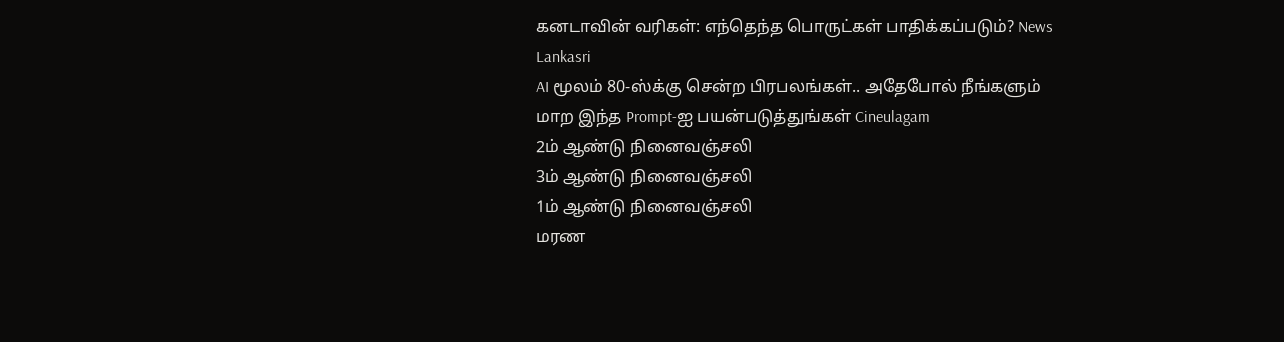கனடாவின் வரிகள்: எந்தெந்த பொருட்கள் பாதிக்கப்படும்? News Lankasri
AI மூலம் 80-ஸ்க்கு சென்ற பிரபலங்கள்.. அதேபோல் நீங்களும் மாற இந்த Prompt-ஐ பயன்படுத்துங்கள் Cineulagam
2ம் ஆண்டு நினைவஞ்சலி
3ம் ஆண்டு நினைவஞ்சலி
1ம் ஆண்டு நினைவஞ்சலி
மரண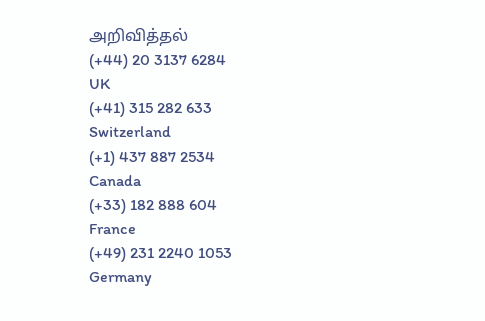அறிவித்தல்
(+44) 20 3137 6284
UK
(+41) 315 282 633
Switzerland
(+1) 437 887 2534
Canada
(+33) 182 888 604
France
(+49) 231 2240 1053
Germany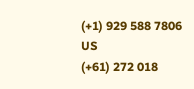(+1) 929 588 7806
US
(+61) 272 018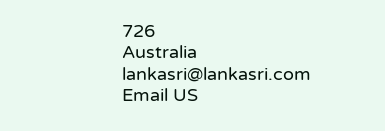726
Australia
lankasri@lankasri.com
Email US